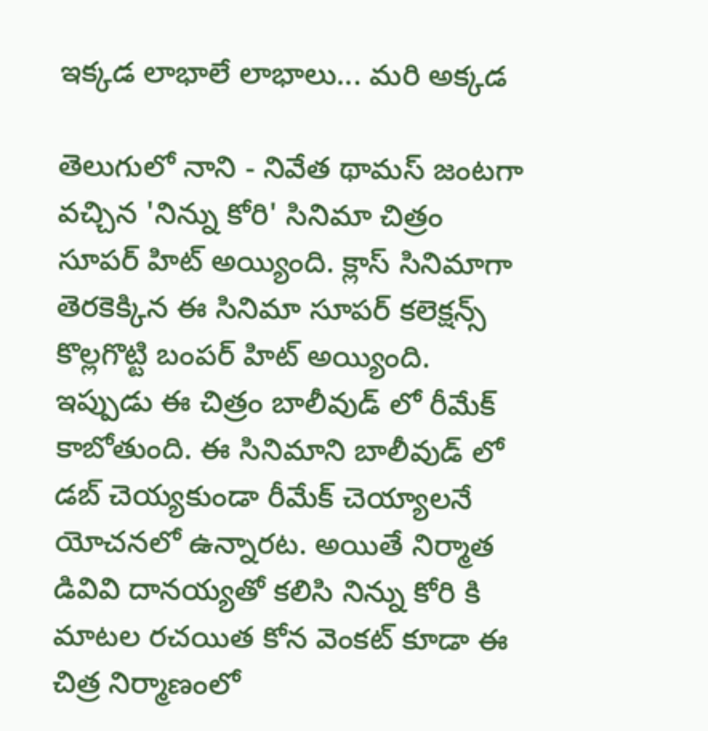ఇక్కడ లాభాలే లాభాలు... మరి అక్కడ

తెలుగులో నాని - నివేత థామస్ జంటగా వచ్చిన 'నిన్ను కోరి' సినిమా చిత్రం సూపర్ హిట్ అయ్యింది. క్లాస్ సినిమాగా తెరకెక్కిన ఈ సినిమా సూపర్ కలెక్షన్స్ కొల్లగొట్టి బంపర్ హిట్ అయ్యింది. ఇప్పుడు ఈ చిత్రం బాలీవుడ్ లో రీమేక్ కాబోతుంది. ఈ సినిమాని బాలీవుడ్ లో డబ్ చెయ్యకుండా రీమేక్ చెయ్యాలనే యోచనలో ఉన్నారట. అయితే నిర్మాత డివివి దానయ్యతో కలిసి నిన్ను కోరి కి మాటల రచయిత కోన వెంకట్ కూడా ఈ చిత్ర నిర్మాణంలో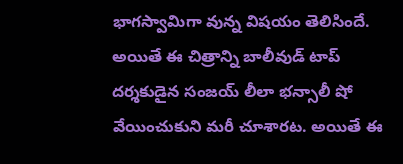భాగస్వామిగా వున్న విషయం తెలిసిందే.
అయితే ఈ చిత్రాన్ని బాలీవుడ్ టాప్ దర్శకుడైన సంజయ్ లీలా భన్సాలీ షో వేయించుకుని మరీ చూశారట. అయితే ఈ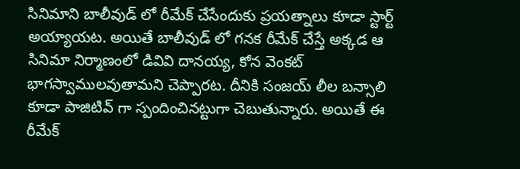సినిమాని బాలీవుడ్ లో రీమేక్ చేసేందుకు ప్రయత్నాలు కూడా స్టార్ట్ అయ్యాయట. అయితే బాలీవుడ్ లో గనక రీమేక్ చేస్తే అక్కడ ఆ సినిమా నిర్మాణంలో డివివి దానయ్య, కోన వెంకట్ భాగస్వాములవుతామని చెప్పారట. దీనికి సంజయ్ లీల బన్సాలి కూడా పాజిటివ్ గా స్పందించినట్టుగా చెబుతున్నారు. అయితే ఈ రీమేక్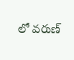లో వరుణ్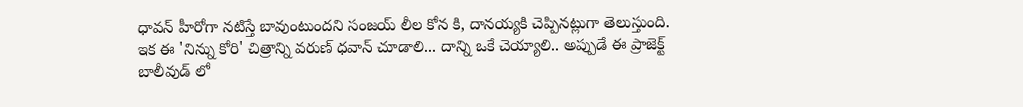ధావన్ హీరోగా నటిస్తే బావుంటుందని సంజయ్ లీల కోన కి, దానయ్యకి చెప్పినట్లుగా తెలుస్తుంది.
ఇక ఈ 'నిన్ను కోరి' చిత్రాన్ని వరుణ్ ధవాన్ చూడాలి... దాన్ని ఒకే చెయ్యాలి.. అప్పుడే ఈ ప్రాజెక్ట్ బాలీవుడ్ లో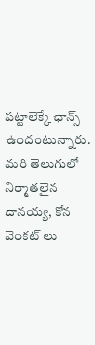పట్టాలెక్కే ఛాన్స్ ఉందంటున్నారు. మరి తెలుగులో నిర్మాతలైన దానయ్య, కోన వెంకట్ లు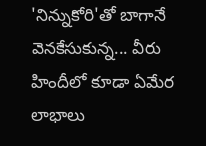'నిన్నుకోరి'తో బాగానే వెనకేసుకున్న... వీరు హిందీలో కూడా ఏమేర లాభాలు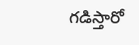గడిస్తారో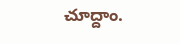చూద్దాం.